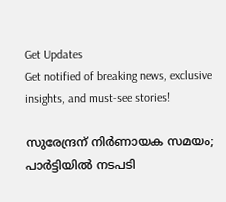Get Updates
Get notified of breaking news, exclusive insights, and must-see stories!

സുരേന്ദ്രന് നിർണായക സമയം; പാർട്ടിയില്‍ നടപടി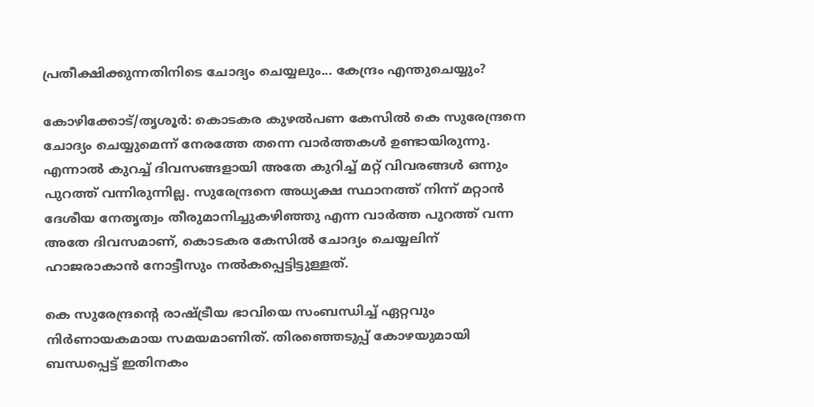പ്രതീക്ഷിക്കുന്നതിനിടെ ചോദ്യം ചെയ്യലും... കേന്ദ്രം എന്തുചെയ്യും?

കോഴിക്കോട്/തൃശൂര്‍: കൊടകര കുഴല്‍പണ കേസില്‍ കെ സുരേന്ദ്രനെ ചോദ്യം ചെയ്യുമെന്ന് നേരത്തേ തന്നെ വാര്‍ത്തകള്‍ ഉണ്ടായിരുന്നു. എന്നാല്‍ കുറച്ച് ദിവസങ്ങളായി അതേ കുറിച്ച് മറ്റ് വിവരങ്ങള്‍ ഒന്നും പുറത്ത് വന്നിരുന്നില്ല. സുരേന്ദ്രനെ അധ്യക്ഷ സ്ഥാനത്ത് നിന്ന് മറ്റാന്‍ ദേശീയ നേതൃത്വം തീരുമാനിച്ചുകഴിഞ്ഞു എന്ന വാര്‍ത്ത പുറത്ത് വന്ന അതേ ദിവസമാണ്, കൊടകര കേസില്‍ ചോദ്യം ചെയ്യലിന് ഹാജരാകാന്‍ നോട്ടീസും നല്‍കപ്പെട്ടിട്ടുള്ളത്.

കെ സുരേന്ദ്രന്റെ രാഷ്ട്രീയ ഭാവിയെ സംബന്ധിച്ച് ഏറ്റവും നിര്‍ണായകമായ സമയമാണിത്. തിരഞ്ഞെടുപ്പ് കോഴയുമായി ബന്ധപ്പെട്ട് ഇതിനകം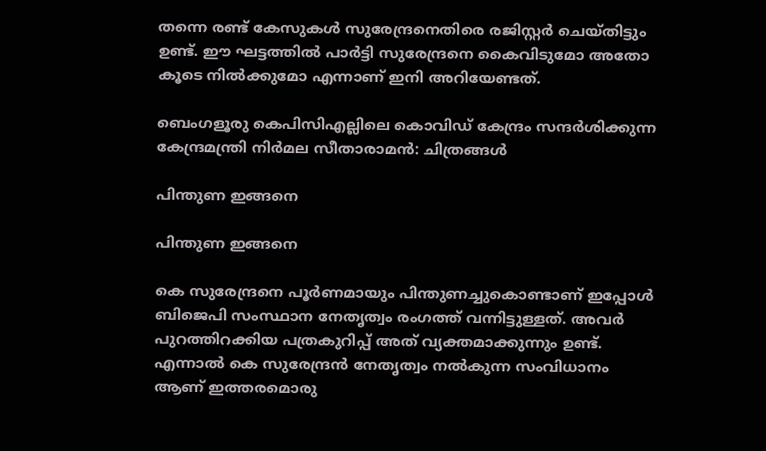തന്നെ രണ്ട് കേസുകള്‍ സുരേന്ദ്രനെതിരെ രജിസ്റ്റര്‍ ചെയ്തിട്ടും ഉണ്ട്. ഈ ഘട്ടത്തില്‍ പാര്‍ട്ടി സുരേന്ദ്രനെ കൈവിടുമോ അതോ കൂടെ നില്‍ക്കുമോ എന്നാണ് ഇനി അറിയേണ്ടത്.

ബെംഗളൂരു കെപിസിഎല്ലിലെ കൊവിഡ് കേന്ദ്രം സന്ദര്‍ശിക്കുന്ന കേന്ദ്രമന്ത്രി നിര്‍മല സീതാരാമന്‍: ചിത്രങ്ങള്‍

പിന്തുണ ഇങ്ങനെ

പിന്തുണ ഇങ്ങനെ

കെ സുരേന്ദ്രനെ പൂര്‍ണമായും പിന്തുണച്ചുകൊണ്ടാണ് ഇപ്പോള്‍ ബിജെപി സംസ്ഥാന നേതൃത്വം രംഗത്ത് വന്നിട്ടുള്ളത്. അവര്‍ പുറത്തിറക്കിയ പത്രകുറിപ്പ് അത് വ്യക്തമാക്കുന്നും ഉണ്ട്. എന്നാല്‍ കെ സുരേന്ദ്രന്‍ നേതൃത്വം നല്‍കുന്ന സംവിധാനം ആണ് ഇത്തരമൊരു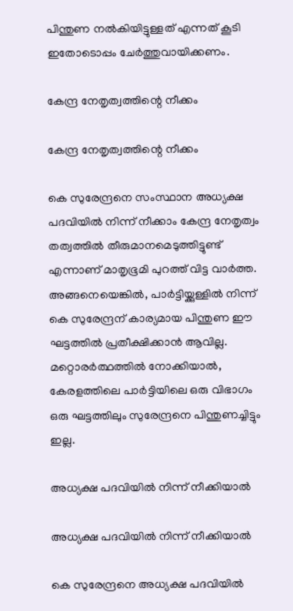പിന്തുണ നല്‍കിയിട്ടുള്ളത് എന്നത് കൂടി ഇതോടൊപ്പം ചേര്‍ത്തുവായിക്കണം.

കേന്ദ്ര നേതൃത്വത്തിന്റെ നീക്കം

കേന്ദ്ര നേതൃത്വത്തിന്റെ നീക്കം

കെ സുരേന്ദ്രനെ സംസ്ഥാന അധ്യക്ഷ പദവിയില്‍ നിന്ന് നീക്കാം കേന്ദ്ര നേതൃത്വം തത്വത്തില്‍ തീരുമാനമെടുത്തിട്ടുണ്ട് എന്നാണ് മാതൃഭൂമി പുറത്ത് വിട്ട വാര്‍ത്ത. അങ്ങനെയെങ്കില്‍, പാര്‍ട്ടിയ്ക്കുള്ളില്‍ നിന്ന് കെ സുരേന്ദ്രന് കാര്യമായ പിന്തുണ ഈ ഘട്ടത്തില്‍ പ്രതീക്ഷിക്കാന്‍ ആവില്ല. മറ്റൊരര്‍ത്ഥത്തില്‍ നോക്കിയാല്‍, കേരളത്തിലെ പാര്‍ട്ടിയിലെ ഒരു വിഭാഗം ഒരു ഘട്ടത്തിലും സുരേന്ദ്രനെ പിന്തുണച്ചിട്ടും ഇല്ല.

അധ്യക്ഷ പദവിയില്‍ നിന്ന് നീക്കിയാല്‍

അധ്യക്ഷ പദവിയില്‍ നിന്ന് നീക്കിയാല്‍

കെ സുരേന്ദ്രനെ അധ്യക്ഷ പദവിയില്‍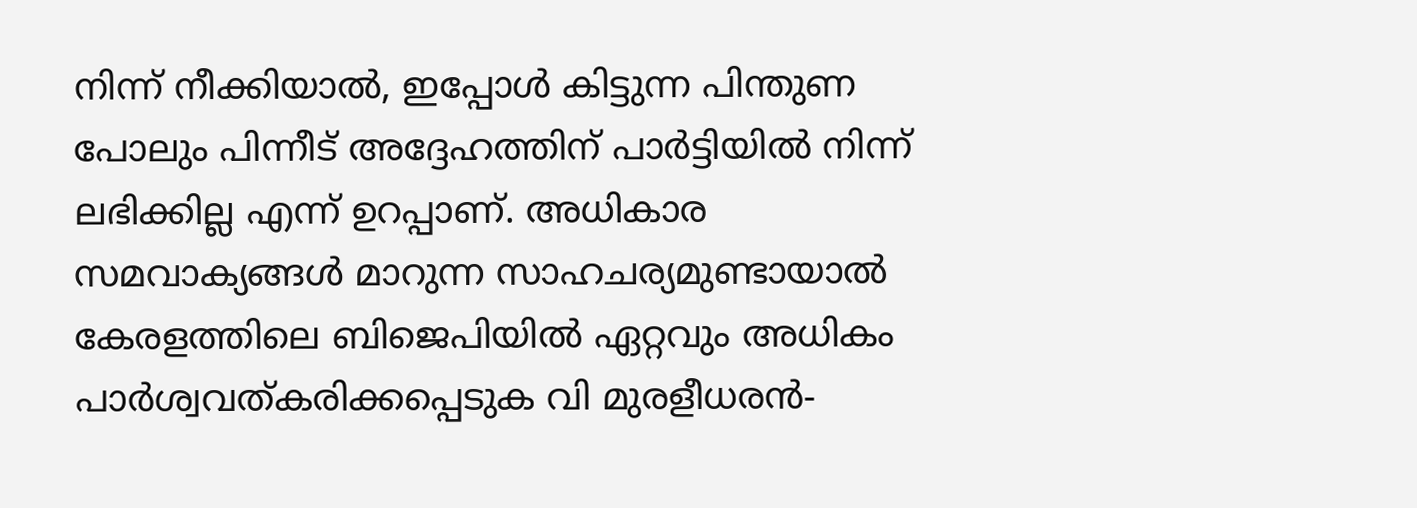നിന്ന് നീക്കിയാല്‍, ഇപ്പോള്‍ കിട്ടുന്ന പിന്തുണ പോലും പിന്നീട് അദ്ദേഹത്തിന് പാര്‍ട്ടിയില്‍ നിന്ന് ലഭിക്കില്ല എന്ന് ഉറപ്പാണ്. അധികാര സമവാക്യങ്ങള്‍ മാറുന്ന സാഹചര്യമുണ്ടായാല്‍ കേരളത്തിലെ ബിജെപിയില്‍ ഏറ്റവും അധികം പാര്‍ശ്വവത്കരിക്കപ്പെടുക വി മുരളീധരന്‍-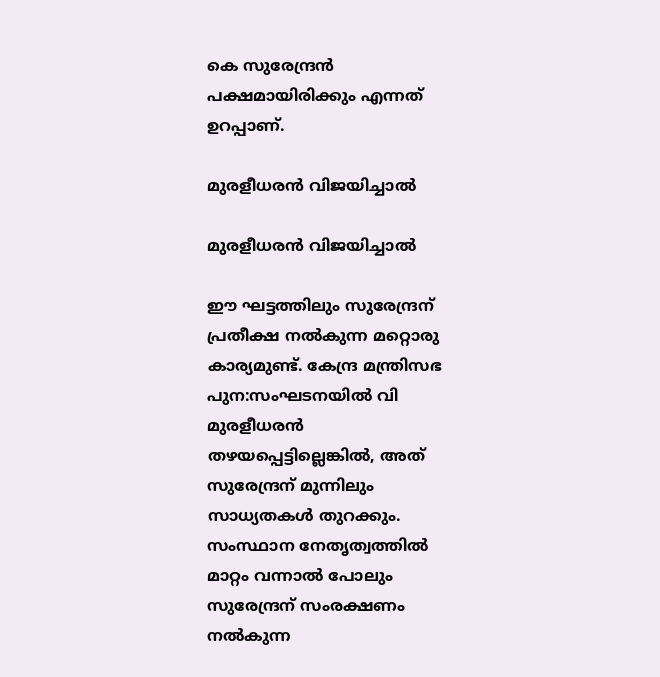കെ സുരേന്ദ്രന്‍ പക്ഷമായിരിക്കും എന്നത് ഉറപ്പാണ്.

മുരളീധരന്‍ വിജയിച്ചാല്‍

മുരളീധരന്‍ വിജയിച്ചാല്‍

ഈ ഘട്ടത്തിലും സുരേന്ദ്രന് പ്രതീക്ഷ നല്‍കുന്ന മറ്റൊരു കാര്യമുണ്ട്. കേന്ദ്ര മന്ത്രിസഭ പുന:സംഘടനയില്‍ വി മുരളീധരന്‍ തഴയപ്പെട്ടില്ലെങ്കില്‍, അത് സുരേന്ദ്രന് മുന്നിലും സാധ്യതകള്‍ തുറക്കും. സംസ്ഥാന നേതൃത്വത്തില്‍ മാറ്റം വന്നാല്‍ പോലും സുരേന്ദ്രന് സംരക്ഷണം നല്‍കുന്ന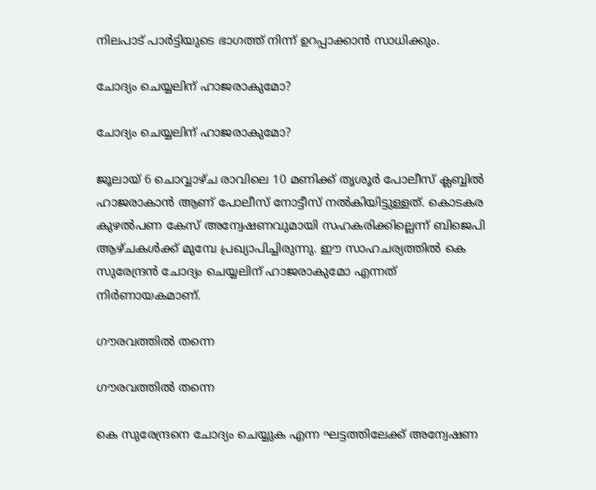നിലപാട് പാര്‍ട്ടിയുടെ ഭാഗത്ത് നിന്ന് ഉറപ്പാക്കാന്‍ സാധിക്കും.

ചോദ്യം ചെയ്യലിന് ഹാജരാകുമോ?

ചോദ്യം ചെയ്യലിന് ഹാജരാകുമോ?

ജൂലായ് 6 ചൊവ്വാഴ്ച രാവിലെ 10 മണിക്ക് തൃശൂര്‍ പോലീസ് ക്ലബ്ബില്‍ ഹാജരാകാന്‍ ആണ് പോലീസ് നോട്ടീസ് നല്‍കിയിട്ടുള്ളത്. കൊടകര കുഴല്‍പണ കേസ് അന്വേഷണവുമായി സഹകരിക്കില്ലെന്ന് ബിജെപി ആഴ്ചകള്‍ക്ക് മുമ്പേ പ്രഖ്യാപിച്ചിരുന്നു. ഈ സാഹചര്യത്തില്‍ കെ സുരേന്ദ്രന്‍ ചോദ്യം ചെയ്യലിന് ഹാജരാകുമോ എന്നത് നിര്‍ണായകമാണ്.

ഗൗരവത്തില്‍ തന്നെ

ഗൗരവത്തില്‍ തന്നെ

കെ സുരേന്ദ്രനെ ചോദ്യം ചെയ്യുക എന്ന ഘട്ടത്തിലേക്ക് അന്വേഷണ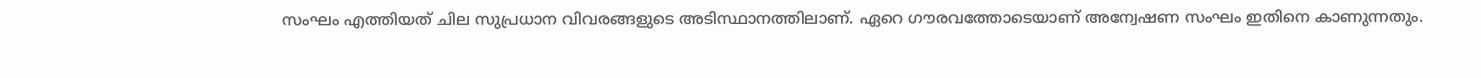സംഘം എത്തിയത് ചില സുപ്രധാന വിവരങ്ങളുടെ അടിസ്ഥാനത്തിലാണ്. ഏറെ ഗൗരവത്തോടെയാണ് അന്വേഷണ സംഘം ഇതിനെ കാണുന്നതും.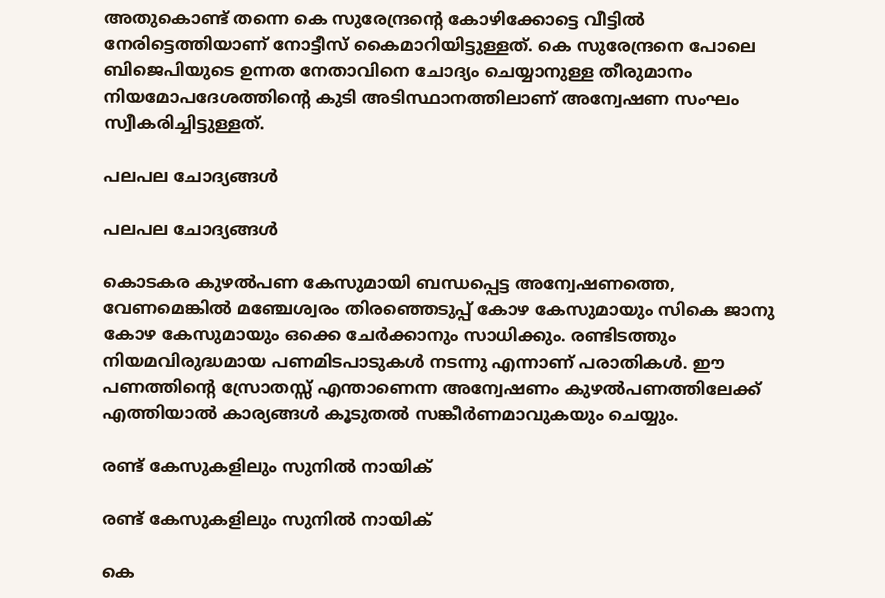അതുകൊണ്ട് തന്നെ കെ സുരേന്ദ്രന്റെ കോഴിക്കോട്ടെ വീട്ടില്‍ നേരിട്ടെത്തിയാണ് നോട്ടീസ് കൈമാറിയിട്ടുള്ളത്. കെ സുരേന്ദ്രനെ പോലെ ബിജെപിയുടെ ഉന്നത നേതാവിനെ ചോദ്യം ചെയ്യാനുള്ള തീരുമാനം നിയമോപദേശത്തിന്റെ കുടി അടിസ്ഥാനത്തിലാണ് അന്വേഷണ സംഘം സ്വീകരിച്ചിട്ടുള്ളത്.

പലപല ചോദ്യങ്ങള്‍

പലപല ചോദ്യങ്ങള്‍

കൊടകര കുഴല്‍പണ കേസുമായി ബന്ധപ്പെട്ട അന്വേഷണത്തെ, വേണമെങ്കില്‍ മഞ്ചേശ്വരം തിരഞ്ഞെടുപ്പ് കോഴ കേസുമായും സികെ ജാനു കോഴ കേസുമായും ഒക്കെ ചേര്‍ക്കാനും സാധിക്കും. രണ്ടിടത്തും നിയമവിരുദ്ധമായ പണമിടപാടുകള്‍ നടന്നു എന്നാണ് പരാതികള്‍. ഈ പണത്തിന്റെ സ്രോതസ്സ് എന്താണെന്ന അന്വേഷണം കുഴല്‍പണത്തിലേക്ക് എത്തിയാല്‍ കാര്യങ്ങള്‍ കൂടുതല്‍ സങ്കീര്‍ണമാവുകയും ചെയ്യും.

രണ്ട് കേസുകളിലും സുനില്‍ നായിക്

രണ്ട് കേസുകളിലും സുനില്‍ നായിക്

കെ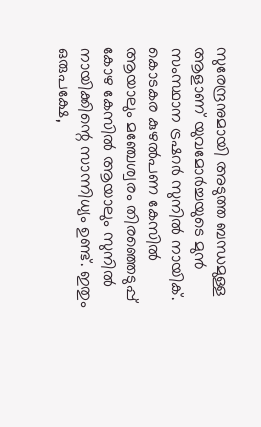സുരേന്ദ്രനുമായി അടുത്ത ബന്ധമുള്ള ആളാണ് യുവമോര്‍ച്ചയുടെ മുന്‍ സംസ്ഥാന ട്രഷറര്‍ സുനില്‍ നായിക്. കൊടകര കുഴല്‍പണ കേസില്‍ ആയാലും മഞ്ചേശ്വരം തിരഞ്ഞെടുപ്പ് കോഴ കേസില്‍ ആയാലും സുനില്‍ നായിക്കിന്റെ സാന്നിധ്യം ഉണ്ട്. ഇതും ഒരുപക്ഷേ,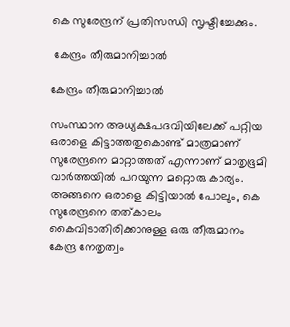കെ സുരേന്ദ്രന് പ്രതിസന്ധി സൃഷ്ടിച്ചേക്കും.

 കേന്ദ്രം തീരുമാനിച്ചാല്‍

കേന്ദ്രം തീരുമാനിച്ചാല്‍

സംസ്ഥാന അധ്യക്ഷപദവിയിലേക്ക് പറ്റിയ ഒരാളെ കിട്ടാത്തതുകൊണ്ട് മാത്രമാണ് സുരേന്ദ്രനെ മാറ്റാത്തത് എന്നാണ് മാതൃഭൂമി വാര്‍ത്തയില്‍ പറയുന്ന മറ്റൊരു കാര്യം. അങ്ങനെ ഒരാളെ കിട്ടിയാല്‍ പോലും, കെ സുരേന്ദ്രനെ തത്കാലം കൈവിടാതിരിക്കാനുള്ള ഒരു തീരുമാനം കേന്ദ്ര നേതൃത്വം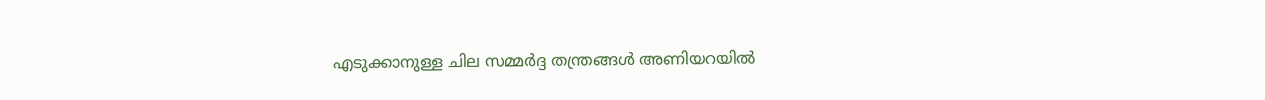എടുക്കാനുള്ള ചില സമ്മര്‍ദ്ദ തന്ത്രങ്ങള്‍ അണിയറയില്‍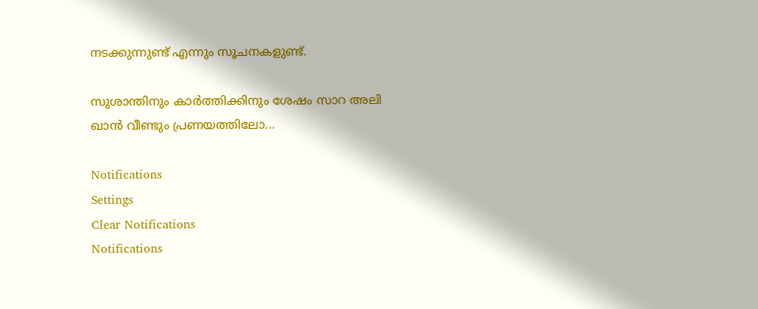നടക്കുന്നുണ്ട് എന്നും സൂചനകളുണ്ട്.

സുശാന്തിനും കാര്‍ത്തിക്കിനും ശേഷം സാറ അലി ഖാൻ വീണ്ടും പ്രണയത്തിലോ...

Notifications
Settings
Clear Notifications
Notifications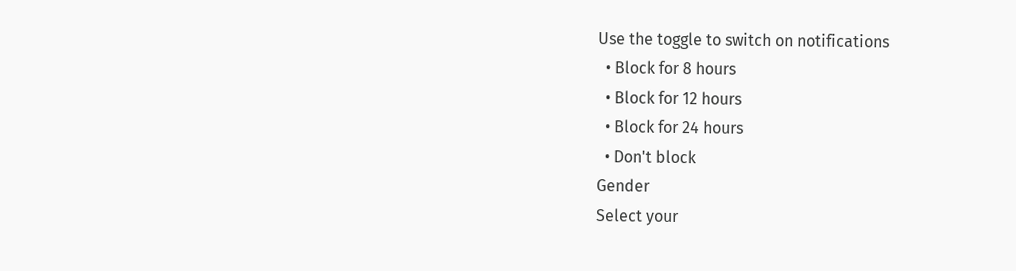Use the toggle to switch on notifications
  • Block for 8 hours
  • Block for 12 hours
  • Block for 24 hours
  • Don't block
Gender
Select your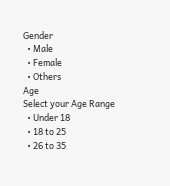Gender
  • Male
  • Female
  • Others
Age
Select your Age Range
  • Under 18
  • 18 to 25
  • 26 to 35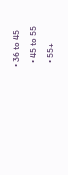• 36 to 45
  • 45 to 55
  • 55+